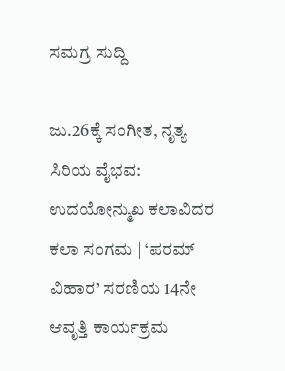ಸಮಗ್ರ ಸುದ್ದಿ

ಜು.26ಕ್ಕೆ ಸಂಗೀತ, ನೃತ್ಯ ಸಿರಿಯ ವೈಭವ: ಉದಯೋನ್ಮುಖ ಕಲಾವಿದರ ಕಲಾ ಸಂಗಮ | ‘ಪರಮ್ ವಿಹಾರ’ ಸರಣಿಯ 14ನೇ ಆವೃತ್ತಿ ಕಾರ್ಯಕ್ರಮ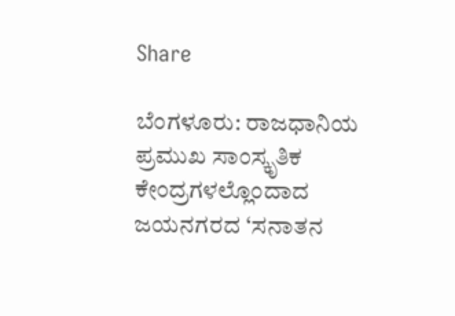Share

ಬೆಂಗಳೂರು: ರಾಜಧಾನಿಯ ಪ್ರಮುಖ ಸಾಂಸ್ಕೃತಿಕ ಕೇಂದ್ರಗಳಲ್ಲೊಂದಾದ ಜಯನಗರದ ‘ಸನಾತನ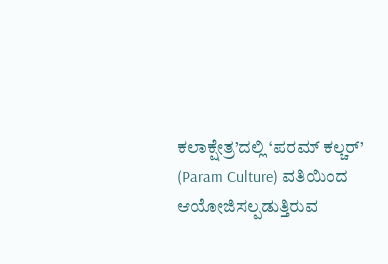ಕಲಾಕ್ಷೇತ್ರ’ದಲ್ಲಿ ‘ಪರಮ್ ಕಲ್ಚರ್’ (Param Culture) ವತಿಯಿಂದ ಆಯೋಜಿಸಲ್ಪಡುತ್ತಿರುವ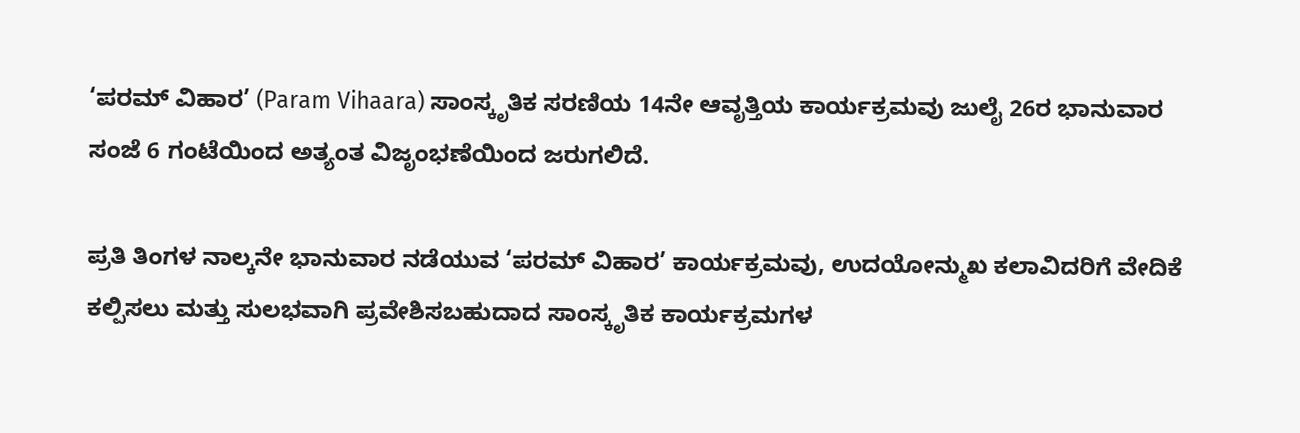‘ಪರಮ್ ವಿಹಾರ’ (Param Vihaara) ಸಾಂಸ್ಕೃತಿಕ ಸರಣಿಯ 14ನೇ ಆವೃತ್ತಿಯ ಕಾರ್ಯಕ್ರಮವು ಜುಲೈ 26ರ ಭಾನುವಾರ ಸಂಜೆ 6 ಗಂಟೆಯಿಂದ ಅತ್ಯಂತ ವಿಜೃಂಭಣೆಯಿಂದ ಜರುಗಲಿದೆ.

ಪ್ರತಿ ತಿಂಗಳ ನಾಲ್ಕನೇ ಭಾನುವಾರ ನಡೆಯುವ ‘ಪರಮ್ ವಿಹಾರ’ ಕಾರ್ಯಕ್ರಮವು, ಉದಯೋನ್ಮುಖ ಕಲಾವಿದರಿಗೆ ವೇದಿಕೆ ಕಲ್ಪಿಸಲು ಮತ್ತು ಸುಲಭವಾಗಿ ಪ್ರವೇಶಿಸಬಹುದಾದ ಸಾಂಸ್ಕೃತಿಕ ಕಾರ್ಯಕ್ರಮಗಳ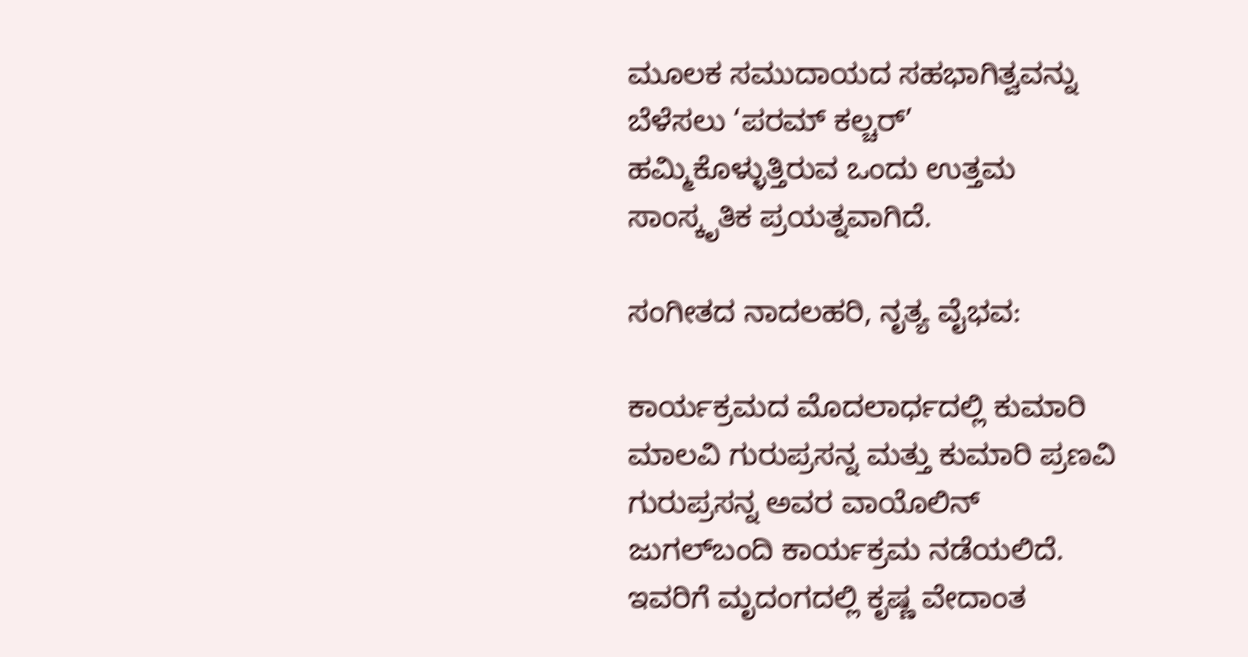ಮೂಲಕ ಸಮುದಾಯದ ಸಹಭಾಗಿತ್ವವನ್ನು ಬೆಳೆಸಲು ‘ಪರಮ್ ಕಲ್ಚರ್’ ಹಮ್ಮಿಕೊಳ್ಳುತ್ತಿರುವ ಒಂದು ಉತ್ತಮ ಸಾಂಸ್ಕೃತಿಕ ಪ್ರಯತ್ನವಾಗಿದೆ.

ಸಂಗೀತದ ನಾದಲಹರಿ, ನೃತ್ಯ ವೈಭವ:

ಕಾರ್ಯಕ್ರಮದ ಮೊದಲಾರ್ಧದಲ್ಲಿ ಕುಮಾರಿ ಮಾಲವಿ ಗುರುಪ್ರಸನ್ನ ಮತ್ತು ಕುಮಾರಿ ಪ್ರಣವಿ ಗುರುಪ್ರಸನ್ನ ಅವರ ವಾಯೊಲಿನ್ ಜುಗಲ್‌ಬಂದಿ ಕಾರ್ಯಕ್ರಮ ನಡೆಯಲಿದೆ. ಇವರಿಗೆ ಮೃದಂಗದಲ್ಲಿ ಕೃಷ್ಣ ವೇದಾಂತ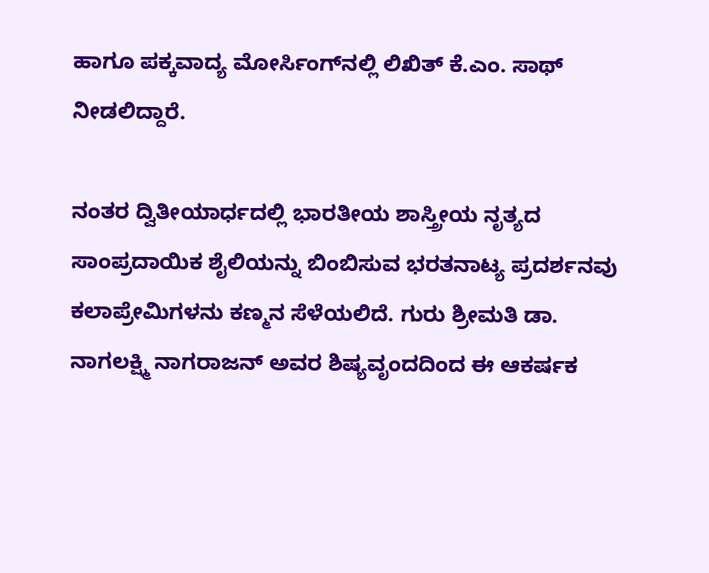ಹಾಗೂ ಪಕ್ಕವಾದ್ಯ ಮೋರ್ಸಿಂಗ್‌ನಲ್ಲಿ ಲಿಖಿತ್ ಕೆ.ಎಂ. ಸಾಥ್ ನೀಡಲಿದ್ದಾರೆ.

ನಂತರ ದ್ವಿತೀಯಾರ್ಧದಲ್ಲಿ ಭಾರತೀಯ ಶಾಸ್ತ್ರೀಯ ನೃತ್ಯದ ಸಾಂಪ್ರದಾಯಿಕ ಶೈಲಿಯನ್ನು ಬಿಂಬಿಸುವ ಭರತನಾಟ್ಯ ಪ್ರದರ್ಶನವು ಕಲಾಪ್ರೇಮಿಗಳನು ಕಣ್ಮನ ಸೆಳೆಯಲಿದೆ. ಗುರು ಶ್ರೀಮತಿ ಡಾ. ನಾಗಲಕ್ಷ್ಮಿ ನಾಗರಾಜನ್ ಅವರ ಶಿಷ್ಯವೃಂದದಿಂದ ಈ ಆಕರ್ಷಕ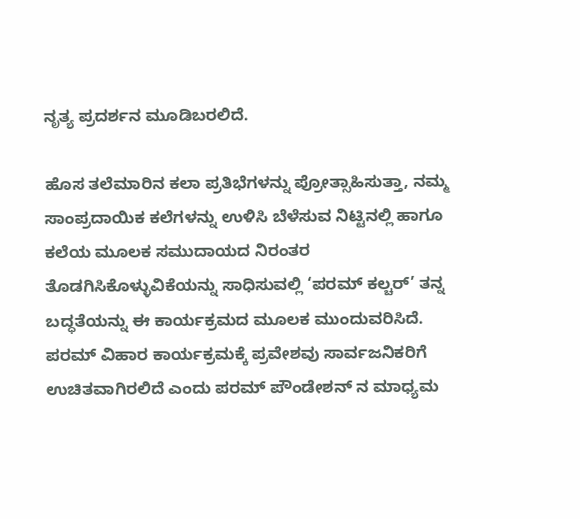ನೃತ್ಯ ಪ್ರದರ್ಶನ ಮೂಡಿಬರಲಿದೆ.

ಹೊಸ ತಲೆಮಾರಿನ ಕಲಾ ಪ್ರತಿಭೆಗಳನ್ನು ಪ್ರೋತ್ಸಾಹಿಸುತ್ತಾ, ನಮ್ಮ ಸಾಂಪ್ರದಾಯಿಕ ಕಲೆಗಳನ್ನು ಉಳಿಸಿ ಬೆಳೆಸುವ ನಿಟ್ಟಿನಲ್ಲಿ ಹಾಗೂ ಕಲೆಯ ಮೂಲಕ ಸಮುದಾಯದ ನಿರಂತರ ತೊಡಗಿಸಿಕೊಳ್ಳುವಿಕೆಯನ್ನು ಸಾಧಿಸುವಲ್ಲಿ ‘ಪರಮ್ ಕಲ್ಚರ್’ ತನ್ನ ಬದ್ಧತೆಯನ್ನು ಈ ಕಾರ್ಯಕ್ರಮದ ಮೂಲಕ ಮುಂದುವರಿಸಿದೆ. ಪರಮ್‌ ವಿಹಾರ ಕಾರ್ಯಕ್ರಮಕ್ಕೆ ಪ್ರವೇಶವು ಸಾರ್ವಜನಿಕರಿಗೆ ಉಚಿತವಾಗಿರಲಿದೆ ಎಂದು ಪರಮ್ ಪೌಂಡೇಶನ್ ನ ಮಾಧ್ಯಮ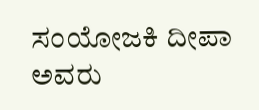ಸಂಯೋಜಕಿ ದೀಪಾ ಅವರು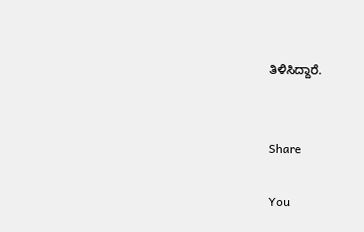ತಿಳಿಸಿದ್ದಾರೆ.


Share

You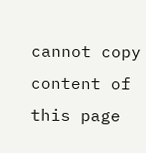cannot copy content of this page